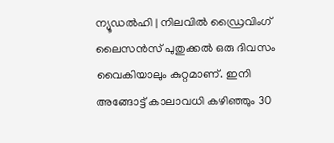ന്യൂഡൽഹി | നിലവിൽ ഡ്രൈവിംഗ് ലൈസൻസ് പുതുക്കൽ ഒരു ദിവസം വൈകിയാലും കുറ്റമാണ്. ഇനി അങ്ങോട്ട് കാലാവധി കഴിഞ്ഞും 30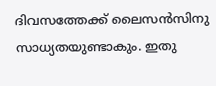ദിവസത്തേക്ക് ലൈസൻസിനു സാധ്യതയുണ്ടാകും. ഇതു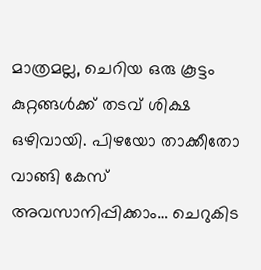മാത്രമല്ല, ചെറിയ ഒരു കൂട്ടം കുറ്റങ്ങൾക്ക് തടവ് ശിക്ഷ ഒഴിവായി. പിഴയോ താക്കീതോ വാങ്ങി കേസ് അവസാനിപ്പിക്കാം… ചെറുകിട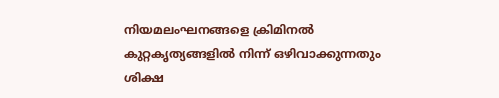നിയമലംഘനങ്ങളെ ക്രിമിനൽ കുറ്റകൃത്യങ്ങളിൽ നിന്ന് ഒഴിവാക്കുന്നതും ശിക്ഷ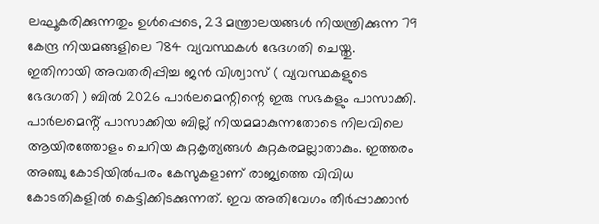ലഘൂകരിക്കുന്നതും ഉൾപ്പെടെ, 23 മന്ത്രാലയങ്ങൾ നിയന്ത്രിക്കുന്ന 79 കേന്ദ്ര നിയമങ്ങളിലെ 784 വ്യവസ്ഥകൾ ഭേദഗതി ചെയ്തു. ഇതിനായി അവതരിപ്പിച്ച ജൻ വിശ്വാസ് ( വ്യവസ്ഥകളുടെ ഭേദഗതി ) ബിൽ 2026 പാർലമെന്റിന്റെ ഇരു സഭകളും പാസാക്കി.
പാർലമെൻ്റ് പാസാക്കിയ ബില്ല് നിയമമാകുന്നതോടെ നിലവിലെ ആയിരത്തോളം ചെറിയ കുറ്റകൃത്യങ്ങൾ കുറ്റകരമല്ലാതാകും. ഇത്തരം അഞ്ചു കോടിയിൽപരം കേസുകളാണ് രാജ്യത്തെ വിവിധ കോടതികളിൽ കെട്ടിക്കിടക്കുന്നത്. ഇവ അതിവേഗം തീർപ്പാക്കാൻ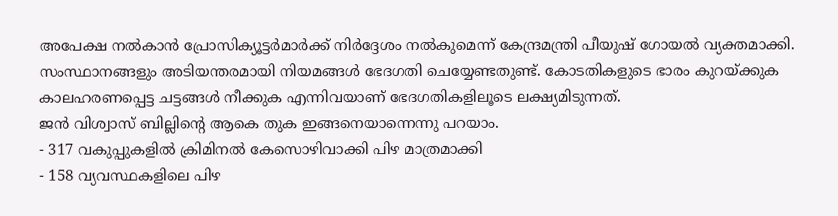അപേക്ഷ നൽകാൻ പ്രോസിക്യൂട്ടർമാർക്ക് നിർദ്ദേശം നൽകുമെന്ന് കേന്ദ്രമന്ത്രി പീയുഷ് ഗോയൽ വ്യക്തമാക്കി. സംസ്ഥാനങ്ങളും അടിയന്തരമായി നിയമങ്ങൾ ഭേദഗതി ചെയ്യേണ്ടതുണ്ട്. കോടതികളുടെ ഭാരം കുറയ്ക്കുക കാലഹരണപ്പെട്ട ചട്ടങ്ങൾ നീക്കുക എന്നിവയാണ് ഭേദഗതികളിലൂടെ ലക്ഷ്യമിടുന്നത്.
ജൻ വിശ്വാസ് ബില്ലിൻ്റെ ആകെ തുക ഇങ്ങനെയാന്നെന്നു പറയാം.
- 317 വകുപ്പുകളിൽ ക്രിമിനൽ കേസൊഴിവാക്കി പിഴ മാത്രമാക്കി
- 158 വ്യവസ്ഥകളിലെ പിഴ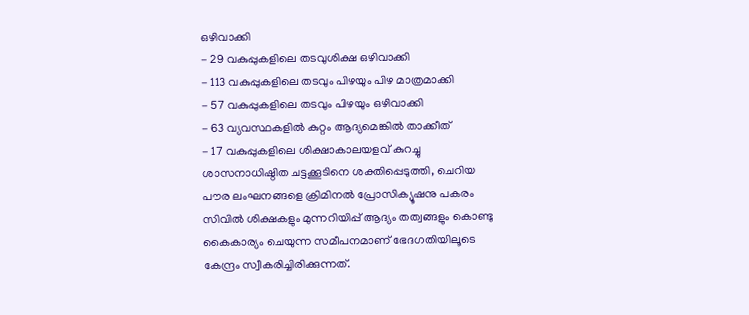ഒഴിവാക്കി
- 29 വകുപ്പുകളിലെ തടവുശിക്ഷ ഒഴിവാക്കി
- 113 വകുപ്പുകളിലെ തടവും പിഴയും പിഴ മാത്രമാക്കി
- 57 വകുപ്പുകളിലെ തടവും പിഴയും ഒഴിവാക്കി
- 63 വ്യവസ്ഥകളിൽ കുറ്റം ആദ്യമെങ്കിൽ താക്കീത്
- 17 വകുപ്പുകളിലെ ശിക്ഷാകാലയളവ് കുറച്ചു
ശാസനാധിഷ്ഠിത ചട്ടക്കൂടിനെ ശക്തിപ്പെടുത്തി, ചെറിയ പൗര ലംഘനങ്ങളെ ക്രിമിനൽ പ്രോസിക്യൂഷനു പകരം സിവിൽ ശിക്ഷകളും മുന്നറിയിപ്പ് ആദ്യം തത്വങ്ങളും കൊണ്ടു കൈകാര്യം ചെയുന്ന സമീപനമാണ് ഭേദഗതിയിലൂടെ കേന്ദ്രം സ്വീകരിച്ചിരിക്കുന്നത്.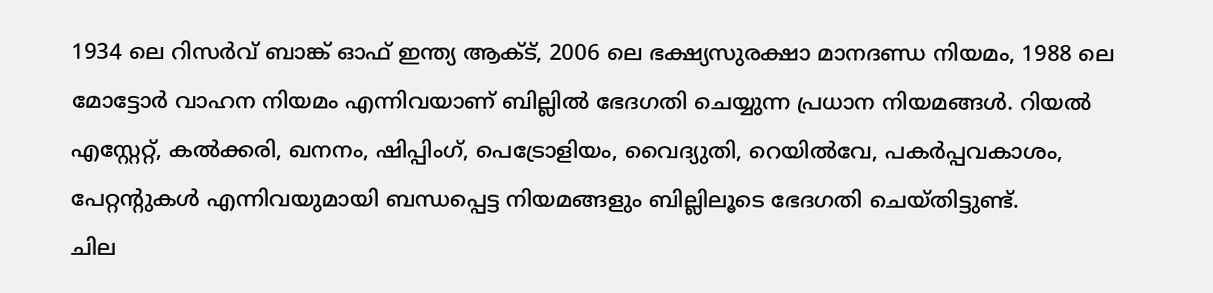1934 ലെ റിസർവ് ബാങ്ക് ഓഫ് ഇന്ത്യ ആക്ട്, 2006 ലെ ഭക്ഷ്യസുരക്ഷാ മാനദണ്ഡ നിയമം, 1988 ലെ മോട്ടോർ വാഹന നിയമം എന്നിവയാണ് ബില്ലിൽ ഭേദഗതി ചെയ്യുന്ന പ്രധാന നിയമങ്ങൾ. റിയൽ എസ്റ്റേറ്റ്, കൽക്കരി, ഖനനം, ഷിപ്പിംഗ്, പെട്രോളിയം, വൈദ്യുതി, റെയിൽവേ, പകർപ്പവകാശം, പേറ്റന്റുകൾ എന്നിവയുമായി ബന്ധപ്പെട്ട നിയമങ്ങളും ബില്ലിലൂടെ ഭേദഗതി ചെയ്തിട്ടുണ്ട്.
ചില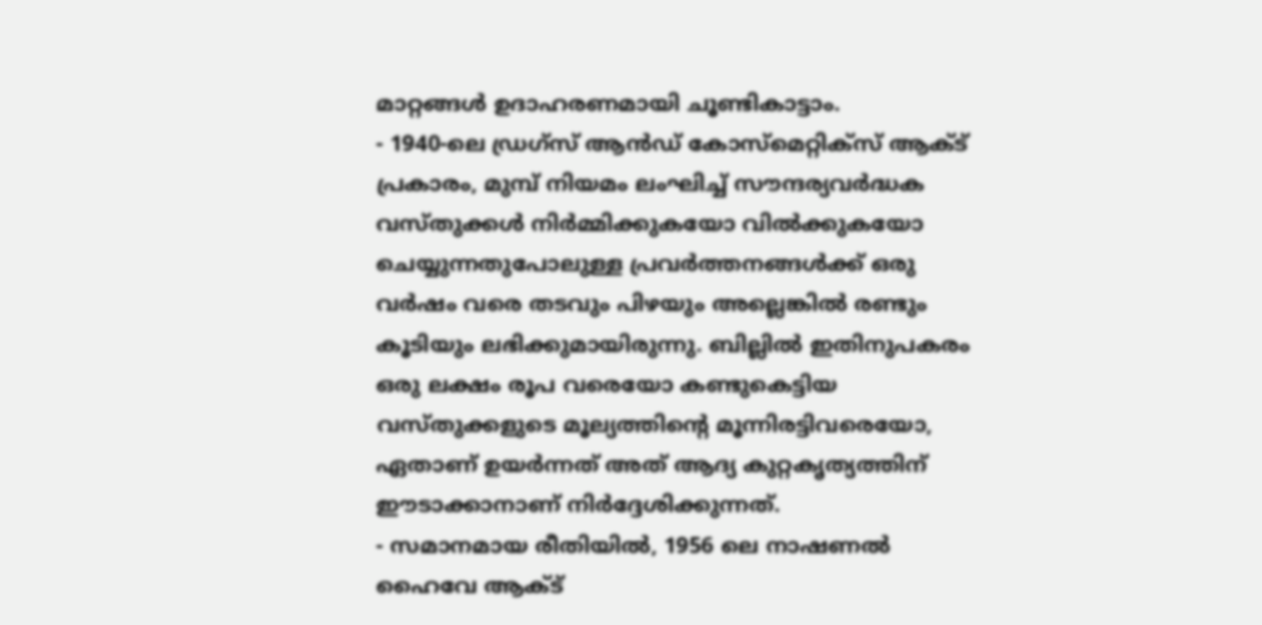മാറ്റങ്ങൾ ഉദാഹരണമായി ചൂണ്ടികാട്ടാം.
- 1940-ലെ ഡ്രഗ്സ് ആൻഡ് കോസ്മെറ്റിക്സ് ആക്ട് പ്രകാരം, മുമ്പ് നിയമം ലംഘിച്ച് സൗന്ദര്യവർദ്ധക വസ്തുക്കൾ നിർമ്മിക്കുകയോ വിൽക്കുകയോ ചെയ്യുന്നതുപോലുള്ള പ്രവർത്തനങ്ങൾക്ക് ഒരു വർഷം വരെ തടവും പിഴയും അല്ലെങ്കിൽ രണ്ടും കൂടിയും ലഭിക്കുമായിരുന്നു. ബില്ലിൽ ഇതിനുപകരം ഒരു ലക്ഷം രൂപ വരെയോ കണ്ടുകെട്ടിയ വസ്തുക്കളുടെ മൂല്യത്തിന്റെ മൂന്നിരട്ടിവരെയോ, ഏതാണ് ഉയർന്നത് അത് ആദ്യ കുറ്റകൃത്യത്തിന് ഈടാക്കാനാണ് നിർദ്ദേശിക്കുന്നത്.
- സമാനമായ രീതിയിൽ, 1956 ലെ നാഷണൽ ഹൈവേ ആക്ട്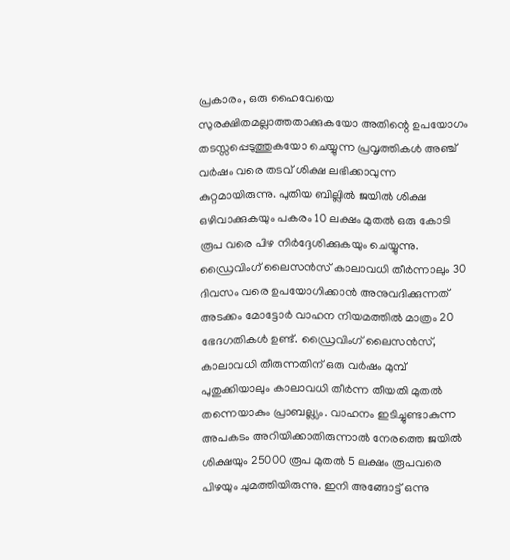പ്രകാരം, ഒരു ഹൈവേയെ സുരക്ഷിതമല്ലാത്തതാക്കുകയോ അതിന്റെ ഉപയോഗം തടസ്സപ്പെടുത്തുകയോ ചെയ്യുന്ന പ്രവൃത്തികൾ അഞ്ച് വർഷം വരെ തടവ് ശിക്ഷ ലഭിക്കാവുന്ന കുറ്റമായിരുന്നു. പുതിയ ബില്ലിൽ ജയിൽ ശിക്ഷ ഒഴിവാക്കുകയും പകരം 10 ലക്ഷം മുതൽ ഒരു കോടി രൂപ വരെ പിഴ നിർദ്ദേശിക്കുകയും ചെയ്യുന്നു. ഡ്രൈവിംഗ് ലൈസൻസ് കാലാവധി തീർന്നാലും 30 ദിവസം വരെ ഉപയോഗിക്കാൻ അനുവദിക്കുന്നത് അടക്കം മോട്ടോർ വാഹന നിയമത്തിൽ മാത്രം 20 ഭേദഗതികൾ ഉണ്ട്. ഡ്രൈവിംഗ് ലൈസൻസ്, കാലാവധി തീരുന്നതിന് ഒരു വർഷം മുമ്പ് പുതുക്കിയാലും കാലാവധി തീർന്ന തീയതി മുതൽ തന്നെയാകും പ്രാബല്ല്യം. വാഹനം ഇടിച്ചുണ്ടാകുന്ന അപകടം അറിയിക്കാതിരുന്നാൽ നേരത്തെ ജയിൽ ശിക്ഷയും 25000 രൂപ മുതൽ 5 ലക്ഷം രൂപവരെ പിഴയും ചുമത്തിയിരുന്നു. ഇനി അങ്ങോട്ട് ഒന്നു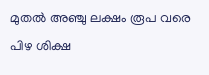മുതൽ അഞ്ചു ലക്ഷം രൂപ വരെ പിഴ ശിക്ഷ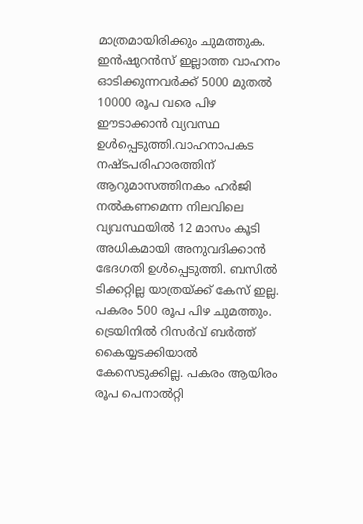മാത്രമായിരിക്കും ചുമത്തുക. ഇൻഷുറൻസ് ഇല്ലാത്ത വാഹനം ഓടിക്കുന്നവർക്ക് 5000 മുതൽ 10000 രൂപ വരെ പിഴ ഈടാക്കാൻ വ്യവസ്ഥ ഉൾപ്പെടുത്തി.വാഹനാപകട നഷ്ടപരിഹാരത്തിന് ആറുമാസത്തിനകം ഹർജി നൽകണമെന്ന നിലവിലെ വ്യവസ്ഥയിൽ 12 മാസം കൂടി അധികമായി അനുവദിക്കാൻ ഭേദഗതി ഉൾപ്പെടുത്തി. ബസിൽ ടിക്കറ്റില്ല യാത്രയ്ക്ക് കേസ് ഇല്ല. പകരം 500 രൂപ പിഴ ചുമത്തും. ട്രെയിനിൽ റിസർവ് ബർത്ത് കൈയ്യടക്കിയാൽ കേസെടുക്കില്ല. പകരം ആയിരം രൂപ പെനാൽറ്റി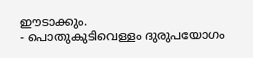ഈടാക്കും.
- പൊതുകുടിവെള്ളം ദുരുപയോഗം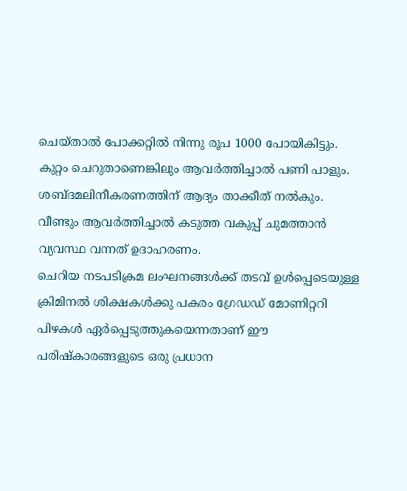ചെയ്താൽ പോക്കറ്റിൽ നിന്നു രൂപ 1000 പോയികിട്ടും. കുറ്റം ചെറുതാണെങ്കിലും ആവർത്തിച്ചാൽ പണി പാളും. ശബ്ദമലിനീകരണത്തിന് ആദ്യം താക്കീത് നൽകും. വീണ്ടും ആവർത്തിച്ചാൽ കടുത്ത വകുപ്പ് ചുമത്താൻ വ്യവസ്ഥ വന്നത് ഉദാഹരണം.
ചെറിയ നടപടിക്രമ ലംഘനങ്ങൾക്ക് തടവ് ഉൾപ്പെടെയുള്ള ക്രിമിനൽ ശിക്ഷകൾക്കു പകരം ഗ്രേഡഡ് മോണിറ്ററി പിഴകൾ ഏർപ്പെടുത്തുകയെന്നതാണ് ഈ പരിഷ്കാരങ്ങളുടെ ഒരു പ്രധാന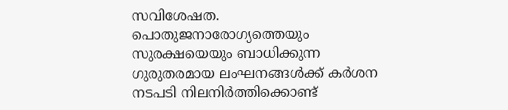സവിശേഷത. പൊതുജനാരോഗ്യത്തെയും സുരക്ഷയെയും ബാധിക്കുന്ന ഗുരുതരമായ ലംഘനങ്ങൾക്ക് കർശന നടപടി നിലനിർത്തിക്കൊണ്ട്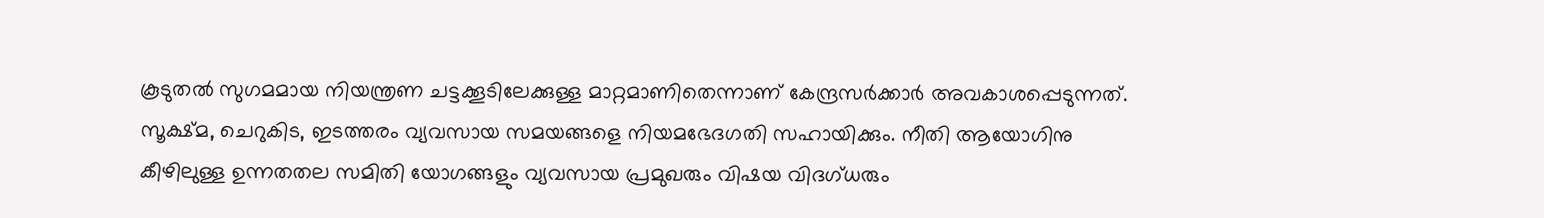കൂടുതൽ സുഗമമായ നിയന്ത്രണ ചട്ടക്കൂടിലേക്കുള്ള മാറ്റമാണിതെന്നാണ് കേന്ദ്രസർക്കാർ അവകാശപ്പെടുന്നത്. സൂക്ഷ്മ, ചെറുകിട, ഇടത്തരം വ്യവസായ സമയങ്ങളെ നിയമഭേദഗതി സഹായിക്കും. നീതി ആയോഗിനു കീഴിലുള്ള ഉന്നതതല സമിതി യോഗങ്ങളും വ്യവസായ പ്രമുഖരും വിഷയ വിദഗ്ധരും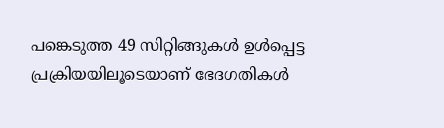പങ്കെടുത്ത 49 സിറ്റിങ്ങുകൾ ഉൾപ്പെട്ട പ്രക്രിയയിലൂടെയാണ് ഭേദഗതികൾ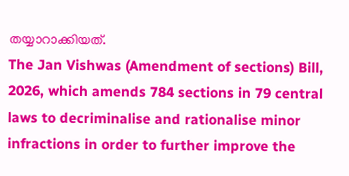തയ്യാറാക്കിയത്.
The Jan Vishwas (Amendment of sections) Bill, 2026, which amends 784 sections in 79 central laws to decriminalise and rationalise minor infractions in order to further improve the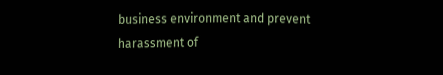business environment and prevent harassment of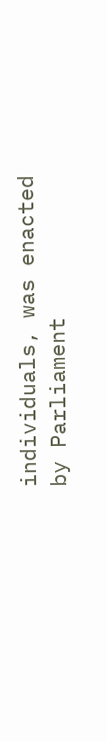individuals, was enacted by Parliament